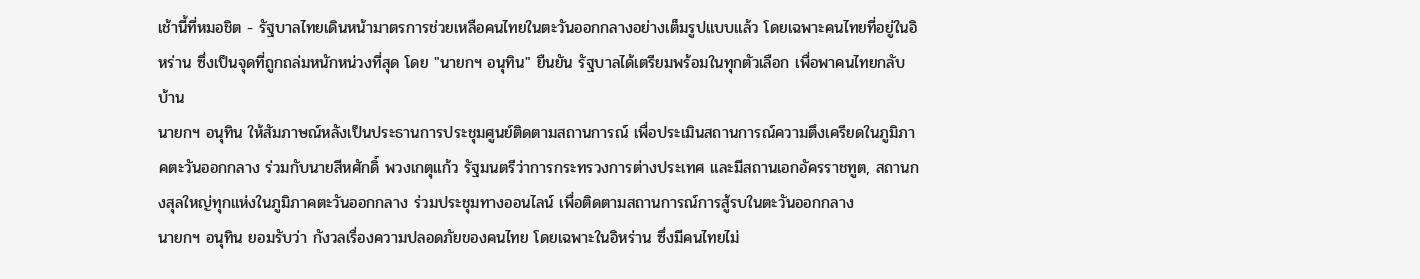เช้านี้ที่หมอชิต - รัฐบาลไทยเดินหน้ามาตรการช่วยเหลือคนไทยในตะวันออกกลางอย่างเต็มรูปแบบแล้ว โดยเฉพาะคนไทยที่อยู่ในอิหร่าน ซึ่งเป็นจุดที่ถูกถล่มหนักหน่วงที่สุด โดย "นายกฯ อนุทิน" ยืนยัน รัฐบาลได้เตรียมพร้อมในทุกตัวเลือก เพื่อพาคนไทยกลับบ้าน
นายกฯ อนุทิน ให้สัมภาษณ์หลังเป็นประธานการประชุมศูนย์ติดตามสถานการณ์ เพื่อประเมินสถานการณ์ความตึงเครียดในภูมิภาคตะวันออกกลาง ร่วมกับนายสีหศักดิ์ พวงเกตุแก้ว รัฐมนตรีว่าการกระทรวงการต่างประเทศ และมีสถานเอกอัครราชทูต, สถานกงสุลใหญ่ทุกแห่งในภูมิภาคตะวันออกกลาง ร่วมประชุมทางออนไลน์ เพื่อติดตามสถานการณ์การสู้รบในตะวันออกกลาง
นายกฯ อนุทิน ยอมรับว่า กังวลเรื่องความปลอดภัยของคนไทย โดยเฉพาะในอิหร่าน ซึ่งมีคนไทยไม่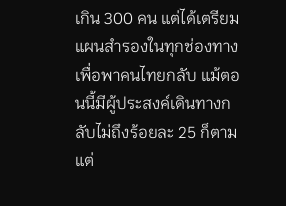เกิน 300 คน แต่ได้เตรียมแผนสำรองในทุกช่องทาง เพื่อพาคนไทยกลับ แม้ตอนนี้มีผู้ประสงค์เดินทางกลับไม่ถึงร้อยละ 25 ก็ตาม แต่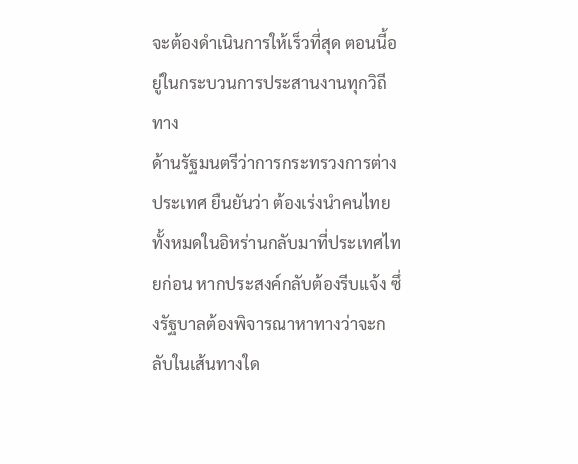จะต้องดำเนินการให้เร็วที่สุด ตอนนี้อยู่ในกระบวนการประสานงานทุกวิถีทาง
ด้านรัฐมนตรีว่าการกระทรวงการต่างประเทศ ยืนยันว่า ต้องเร่งนำคนไทยทั้งหมดในอิหร่านกลับมาที่ประเทศไทยก่อน หากประสงค์กลับต้องรีบแจ้ง ซึ่งรัฐบาลต้องพิจารณาหาทางว่าจะกลับในเส้นทางใด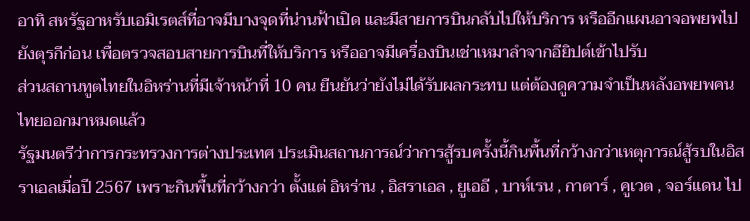อาทิ สหรัฐอาหรับเอมิเรตส์ที่อาจมีบางจุดที่น่านฟ้าเปิด และมีสายการบินกลับไปให้บริการ หรืออีกแผนอาจอพยพไปยังตุรกีก่อน เพื่อตรวจสอบสายการบินที่ให้บริการ หรืออาจมีเครื่องบินเช่าเหมาลำจากอียิปต์เข้าไปรับ
ส่วนสถานทูตไทยในอิหร่านที่มีเจ้าหน้าที่ 10 คน ยืนยันว่ายังไม่ได้รับผลกระทบ แต่ต้องดูความจำเป็นหลังอพยพคนไทยออกมาหมดแล้ว
รัฐมนตรีว่าการกระทรวงการต่างประเทศ ประเมินสถานการณ์ว่าการสู้รบครั้งนี้กินพื้นที่กว้างกว่าเหตุการณ์สู้รบในอิสราเอลเมื่อปี 2567 เพราะกินพื้นที่กว้างกว่า ตั้งแต่ อิหร่าน , อิสราเอล , ยูเออี , บาห์เรน , กาตาร์ , คูเวต , จอร์แดน ไป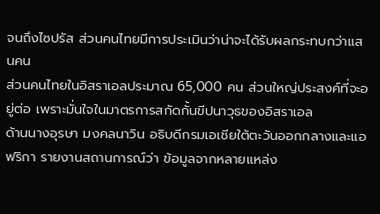จนถึงไซปรัส ส่วนคนไทยมีการประเมินว่าน่าจะได้รับผลกระทบกว่าแสนคน
ส่วนคนไทยในอิสราเอลประมาณ 65,000 คน ส่วนใหญ่ประสงค์ที่จะอยู่ต่อ เพราะมั่นใจในมาตรการสกัดกั้นขีปนาวุธของอิสราเอล
ด้านนางอุรษา มงคลนาวิน อธิบดีกรมเอเชียใต้ตะวันออกกลางและแอฟริกา รายงานสถานการณ์ว่า ข้อมูลจากหลายแหล่ง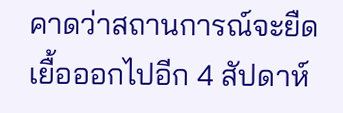คาดว่าสถานการณ์จะยืดเยื้อออกไปอีก 4 สัปดาห์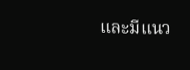และมีแนว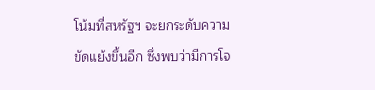โน้มที่สหรัฐฯ จะยกระดับความขัดแย้งขึ้นอีก ซึ่งพบว่ามีการโจ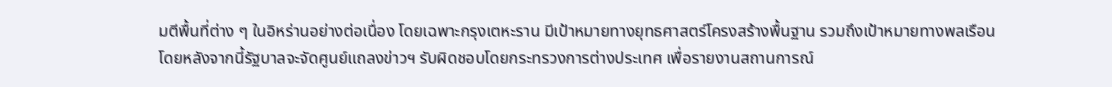มตีพื้นที่ต่าง ๆ ในอิหร่านอย่างต่อเนื่อง โดยเฉพาะกรุงเตหะราน มีเป้าหมายทางยุทธศาสตร์โครงสร้างพื้นฐาน รวมถึงเป้าหมายทางพลเรือน
โดยหลังจากนี้รัฐบาลจะจัดศูนย์แถลงข่าวฯ รับผิดชอบโดยกระทรวงการต่างประเทศ เพื่อรายงานสถานการณ์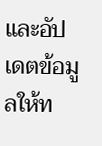และอัปเดตข้อมูลให้ท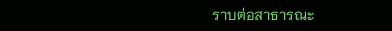ราบต่อสาธารณะ